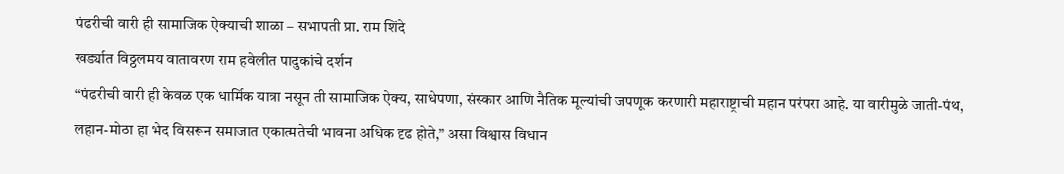पंढरीची वारी ही सामाजिक ऐक्याची शाळा – सभापती प्रा. राम शिंदे
खर्ड्यात विठ्ठलमय वातावरण राम हवेलीत पादुकांचे दर्शन
“पंढरीची वारी ही केवळ एक धार्मिक यात्रा नसून ती सामाजिक ऐक्य, साधेपणा, संस्कार आणि नैतिक मूल्यांची जपणूक करणारी महाराष्ट्राची महान परंपरा आहे. या वारीमुळे जाती-पंथ, लहान-मोठा हा भेद विसरून समाजात एकात्मतेची भावना अधिक दृढ होते,” असा विश्वास विधान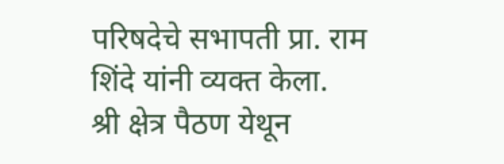परिषदेचे सभापती प्रा. राम शिंदे यांनी व्यक्त केला.
श्री क्षेत्र पैठण येथून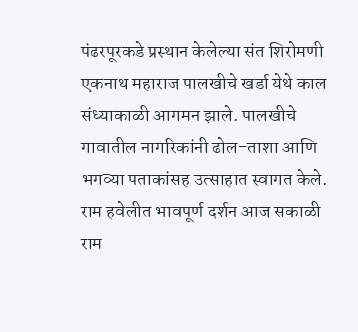पंढरपूरकडे प्रस्थान केलेल्या संत शिरोमणी एकनाथ महाराज पालखीचे खर्डा येथे काल संध्याकाळी आगमन झाले. पालखीचे गावातील नागरिकांनी ढोल-ताशा आणि भगव्या पताकांसह उत्साहात स्वागत केले.
राम हवेलीत भावपूर्ण दर्शन आज सकाळी राम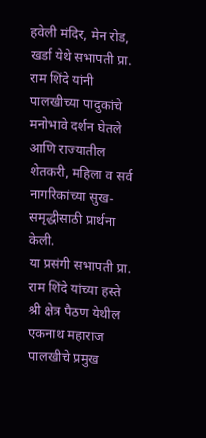हवेली मंदिर, मेन रोड, खर्डा येथे सभापती प्रा. राम शिंदे यांनी पालखीच्या पादुकांचे मनोभावे दर्शन घेतले आणि राज्यातील शेतकरी, महिला व सर्व नागरिकांच्या सुख-समृद्धीसाठी प्रार्थना केली.
या प्रसंगी सभापती प्रा. राम शिंदे यांच्या हस्ते श्री क्षेत्र पैठण येथील एकनाथ महाराज पालखीचे प्रमुख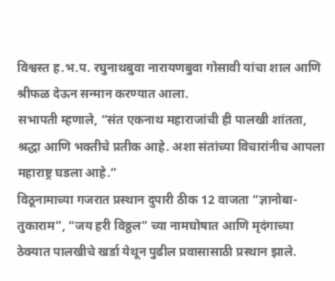विश्वस्त ह.भ.प. रघुनाथबुवा नारायणबुवा गोसावी यांचा शाल आणि श्रीफळ देऊन सन्मान करण्यात आला.
सभापती म्हणाले, “संत एकनाथ महाराजांची ही पालखी शांतता, श्रद्धा आणि भक्तीचे प्रतीक आहे. अशा संतांच्या विचारांनीच आपला महाराष्ट्र घडला आहे.”
विठूनामाच्या गजरात प्रस्थान दुपारी ठीक 12 वाजता “ज्ञानोबा-तुकाराम”, “जय हरी विठ्ठल” च्या नामघोषात आणि मृदंगाच्या ठेक्यात पालखीचे खर्डा येथून पुढील प्रवासासाठी प्रस्थान झाले.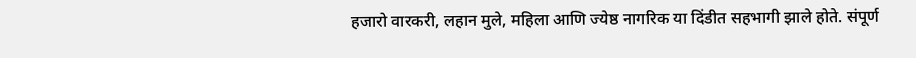हजारो वारकरी, लहान मुले, महिला आणि ज्येष्ठ नागरिक या दिंडीत सहभागी झाले होते. संपूर्ण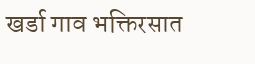खर्डा गाव भक्तिरसात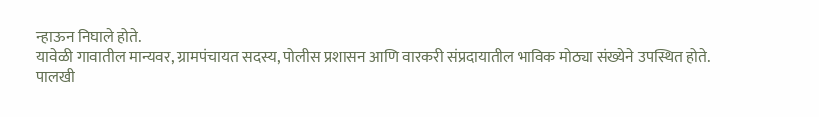न्हाऊन निघाले होते.
यावेळी गावातील मान्यवर, ग्रामपंचायत सदस्य, पोलीस प्रशासन आणि वारकरी संप्रदायातील भाविक मोठ्या संख्येने उपस्थित होते.
पालखी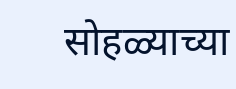सोहळ्याच्या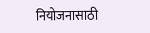नियोजनासाठी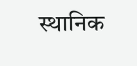स्थानिक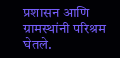प्रशासन आणि ग्रामस्थांनी परिश्रम घेतले.